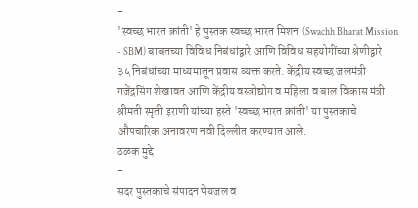-
'स्वच्छ भारत क्रांती' हे पुस्तक स्वच्छ भारत मिशन (Swachh Bharat Mission - SBM) बाबतच्या विविध निबंधांद्वारे आणि विविध सहयोगींच्या श्रेणीद्वारे ३५ निबंधांच्या माध्यमातून प्रवास व्यक्त करते. केंद्रीय स्वच्छ जलमंत्री गजेंद्रसिंग शेखावत आणि केंद्रीय वस्त्रोद्योग व महिला व बाल विकास मंत्री श्रीमती स्मृती इराणी यांच्या हस्ते 'स्वच्छ भारत क्रांती' या पुस्तकाचे औपचारिक अनावरण नवी दिल्लीत करण्यात आले.
ठळक मुद्दे
-
सदर पुस्तकाचे संपादन पेयजल व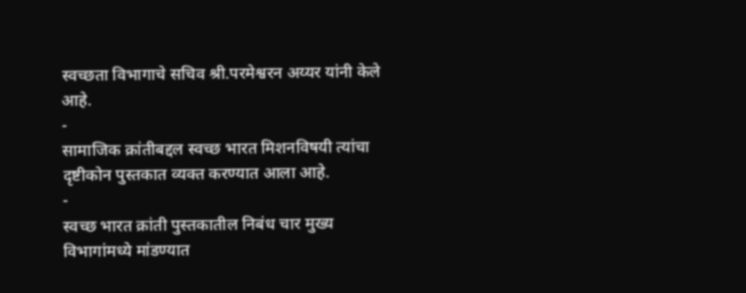स्वच्छता विभागाचे सचिव श्री.परमेश्वरन अय्यर यांनी केले आहे.
-
सामाजिक क्रांतीबद्दल स्वच्छ भारत मिशनविषयी त्यांचा दृष्टीकोन पुस्तकात व्यक्त करण्यात आला आहे.
-
स्वच्छ भारत क्रांती पुस्तकातील निबंध चार मुख्य विभागांमध्ये मांडण्यात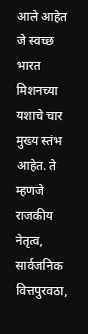आले आहेत जे स्वच्छ भारत मिशनच्या यशाचे चार मुख्य स्तंभ आहेत. ते म्हणजे राजकीय नेतृत्व, सार्वजनिक वित्तपुरवठा,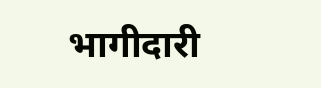भागीदारी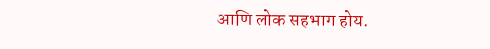आणि लोक सहभाग होय.